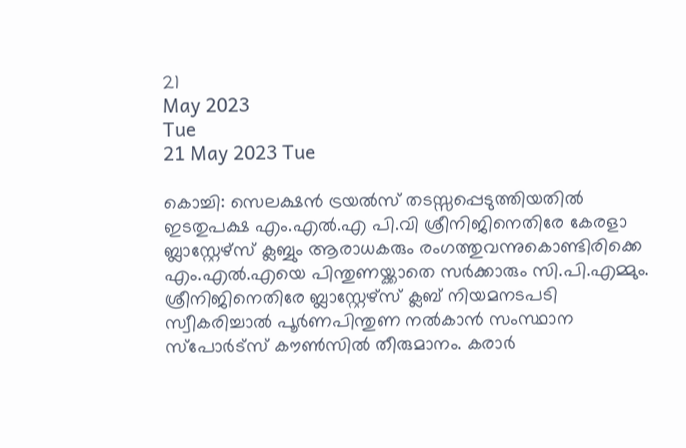21
May 2023
Tue
21 May 2023 Tue

കൊച്ചി: സെലക്ഷന്‍ ട്രയല്‍സ് തടസ്സപ്പെടുത്തിയതില്‍ ഇടതുപക്ഷ എം.എല്‍.എ പി.വി ശ്രീനിജിനെതിരേ കേരളാ ബ്ലാസ്റ്റേഴ്‌സ് ക്ലബ്ബും ആരാധകരും രംഗത്തുവന്നുകൊണ്ടിരിക്കെ എം.എല്‍.എയെ പിന്തുണയ്ക്കാതെ സര്‍ക്കാരും സി.പി.എമ്മും. ശ്രീനിജിനെതിരേ ബ്ലാസ്റ്റേഴ്‌സ് ക്ലബ് നിയമനടപടി സ്വീകരിച്ചാല്‍ പൂര്‍ണപിന്തുണ നല്‍കാന്‍ സംസ്ഥാന സ്‌പോര്‍ട്‌സ് കൗണ്‍സില്‍ തീരുമാനം. കരാര്‍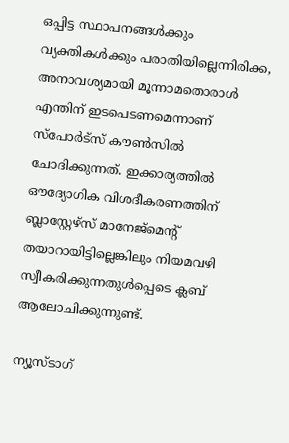ഒപ്പിട്ട സ്ഥാപനങ്ങള്‍ക്കും വ്യക്തികള്‍ക്കും പരാതിയില്ലെന്നിരിക്ക, അനാവശ്യമായി മൂന്നാമതൊരാള്‍ എന്തിന് ഇടപെടണമെന്നാണ് സ്‌പോര്‍ട്‌സ് കൗണ്‍സില്‍ ചോദിക്കുന്നത്. ഇക്കാര്യത്തില്‍ ഔദ്യോഗിക വിശദീകരണത്തിന് ബ്ലാസ്റ്റേഴ്‌സ് മാനേജ്‌മെന്റ് തയാറായിട്ടില്ലെങ്കിലും നിയമവഴി സ്വീകരിക്കുന്നതുള്‍പ്പെടെ ക്ലബ് ആലോചിക്കുന്നുണ്ട്.

ന്യൂസ്ടാഗ്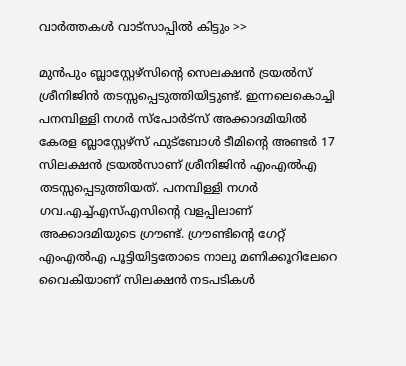വാര്‍ത്തകള്‍ വാട്‌സാപ്പില്‍ കിട്ടും >>

മുന്‍പും ബ്ലാസ്റ്റേഴ്‌സിന്റെ സെലക്ഷന്‍ ട്രയല്‍സ് ശ്രീനിജിന്‍ തടസ്സപ്പെടുത്തിയിട്ടുണ്ട്. ഇന്നലെകൊച്ചി പനമ്പിള്ളി നഗര്‍ സ്‌പോര്‍ട്‌സ് അക്കാദമിയില്‍ കേരള ബ്ലാസ്റ്റേഴ്‌സ് ഫുട്‌ബോള്‍ ടീമിന്റെ അണ്ടര്‍ 17 സിലക്ഷന്‍ ട്രയല്‍സാണ് ശ്രീനിജിന്‍ എംഎല്‍എ തടസ്സപ്പെടുത്തിയത്. പനമ്പിള്ളി നഗര്‍ ഗവ.എച്ച്എസ്എസിന്റെ വളപ്പിലാണ് അക്കാദമിയുടെ ഗ്രൗണ്ട്. ഗ്രൗണ്ടിന്റെ ഗേറ്റ് എംഎല്‍എ പൂട്ടിയിട്ടതോടെ നാലു മണിക്കൂറിലേറെ വൈകിയാണ് സിലക്ഷന്‍ നടപടികള്‍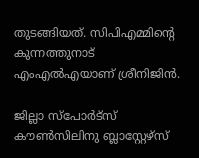തുടങ്ങിയത്. സിപിഎമ്മിന്റെ കുന്നത്തുനാട് എംഎല്‍എയാണ് ശ്രീനിജിന്‍.

ജില്ലാ സ്‌പോര്‍ട്‌സ് കൗണ്‍സിലിനു ബ്ലാസ്റ്റേഴ്‌സ്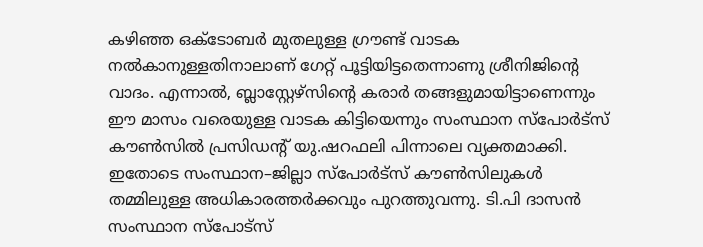കഴിഞ്ഞ ഒക്ടോബര്‍ മുതലുള്ള ഗ്രൗണ്ട് വാടക നല്‍കാനുള്ളതിനാലാണ് ഗേറ്റ് പൂട്ടിയിട്ടതെന്നാണു ശ്രീനിജിന്റെ വാദം. എന്നാല്‍, ബ്ലാസ്റ്റേഴ്‌സിന്റെ കരാര്‍ തങ്ങളുമായിട്ടാണെന്നും ഈ മാസം വരെയുള്ള വാടക കിട്ടിയെന്നും സംസ്ഥാന സ്‌പോര്‍ട്‌സ് കൗണ്‍സില്‍ പ്രസിഡന്റ് യു.ഷറഫലി പിന്നാലെ വ്യക്തമാക്കി. ഇതോടെ സംസ്ഥാന–ജില്ലാ സ്‌പോര്‍ട്‌സ് കൗണ്‍സിലുകള്‍ തമ്മിലുള്ള അധികാരത്തര്‍ക്കവും പുറത്തുവന്നു. ടി.പി ദാസന്‍ സംസ്ഥാന സ്‌പോട്‌സ്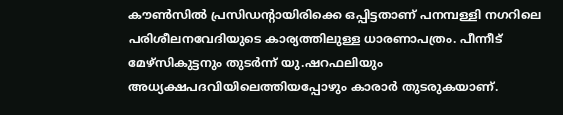കൗണ്‍സില്‍ പ്രസിഡന്റായിരിക്കെ ഒപ്പിട്ടതാണ് പനമ്പള്ളി നഗറിലെ പരിശീലനവേദിയുടെ കാര്യത്തിലുള്ള ധാരണാപത്രം. പീന്നീട് മേഴ്‌സികുട്ടനും തുടര്‍ന്ന് യു.ഷറഫലിയും അധ്യക്ഷപദവിയിലെത്തിയപ്പോഴും കാരാര്‍ തുടരുകയാണ്.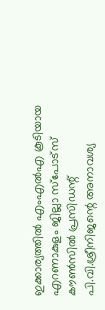ഇക്കാര്യത്തില്‍ എംഎല്‍എ കൂടിയായ എറണാകുളം ജില്ലാ സ്‌പോട്‌സ് കൗണ്‍സില്‍ പ്രസിഡന്റ് പി.വി.ശ്രീനിജന്റെ അനാവശ്യ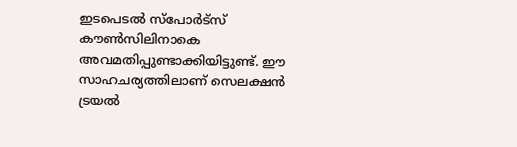ഇടപെടല്‍ സ്‌പോര്‍ട്‌സ് കൗണ്‍സിലിനാകെ അവമതിപ്പുണ്ടാക്കിയിട്ടുണ്ട്. ഈ സാഹചര്യത്തിലാണ് സെലക്ഷന്‍ ട്രയല്‍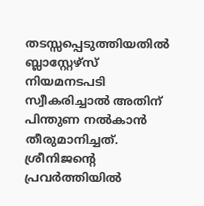തടസ്സപ്പെടുത്തിയതില്‍ ബ്ലാസ്റ്റേഴ്‌സ് നിയമനടപടി സ്വീകരിച്ചാല്‍ അതിന് പിന്തുണ നല്‍കാന്‍ തീരുമാനിച്ചത്. ശ്രീനിജന്റെ പ്രവര്‍ത്തിയില്‍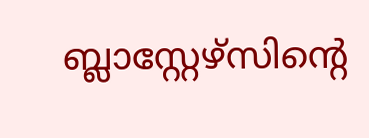ബ്ലാസ്റ്റേഴ്‌സിന്റെ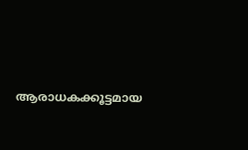ആരാധകക്കൂട്ടമായ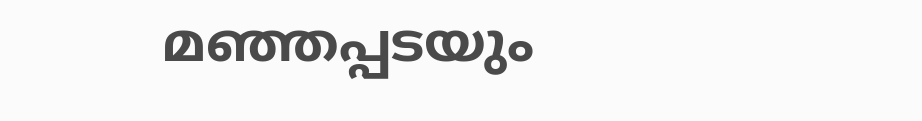മഞ്ഞപ്പടയും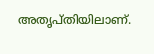അതൃപ്തിയിലാണ്.